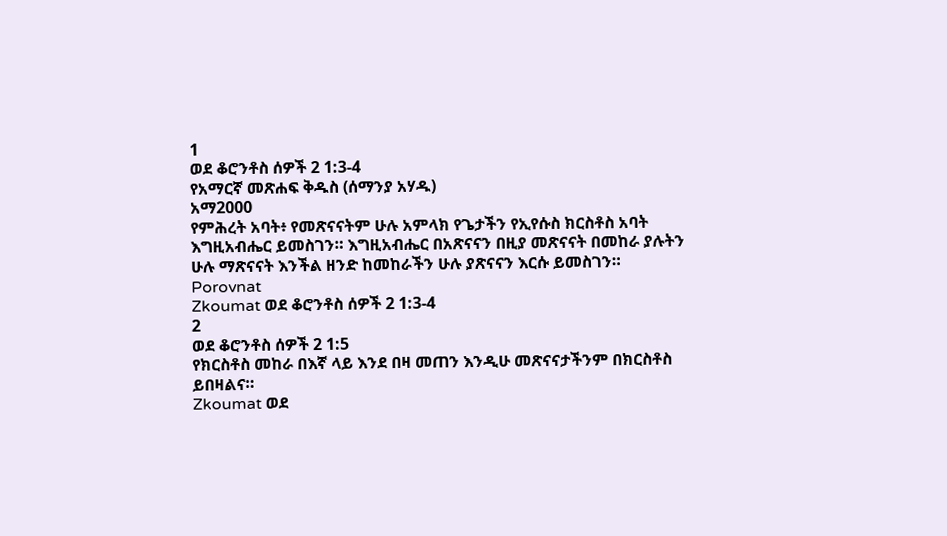1
ወደ ቆሮንቶስ ሰዎች 2 1:3-4
የአማርኛ መጽሐፍ ቅዱስ (ሰማንያ አሃዱ)
አማ2000
የምሕረት አባት፥ የመጽናናትም ሁሉ አምላክ የጌታችን የኢየሱስ ክርስቶስ አባት እግዚአብሔር ይመስገን። እግዚአብሔር በአጽናናን በዚያ መጽናናት በመከራ ያሉትን ሁሉ ማጽናናት እንችል ዘንድ ከመከራችን ሁሉ ያጽናናን እርሱ ይመስገን።
Porovnat
Zkoumat ወደ ቆሮንቶስ ሰዎች 2 1:3-4
2
ወደ ቆሮንቶስ ሰዎች 2 1:5
የክርስቶስ መከራ በእኛ ላይ እንደ በዛ መጠን እንዲሁ መጽናናታችንም በክርስቶስ ይበዛልና።
Zkoumat ወደ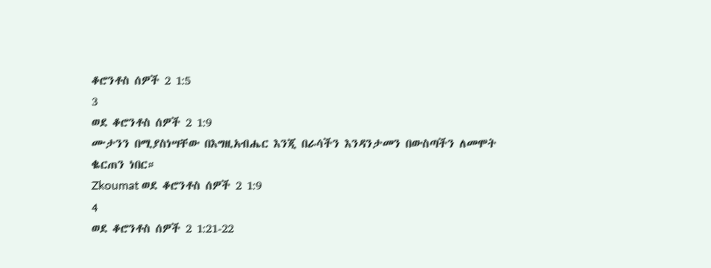ቆሮንቶስ ሰዎች 2 1:5
3
ወደ ቆሮንቶስ ሰዎች 2 1:9
ሙታንን በሚያስነሣቸው በእግዚአብሔር እንጂ በራሳችን እንዳንታመን በውስጣችን ለመሞት ቈርጠን ነበር።
Zkoumat ወደ ቆሮንቶስ ሰዎች 2 1:9
4
ወደ ቆሮንቶስ ሰዎች 2 1:21-22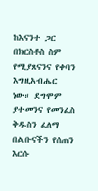ከእናንተ ጋር በክርስቶስ ስም የሚያጸናንና የቀባን እግዚአብሔር ነው። ደግሞም ያተመንና የመንፈስ ቅዱስን ፈለማ በልቡናችን የሰጠን እርሱ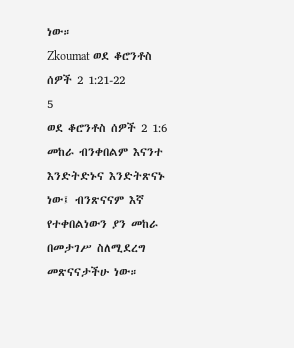ነው።
Zkoumat ወደ ቆሮንቶስ ሰዎች 2 1:21-22
5
ወደ ቆሮንቶስ ሰዎች 2 1:6
መከራ ብንቀበልም እናንተ እንድትድኑና እንድትጽናኑ ነው፤ ብንጽናናም እኛ የተቀበልነውን ያን መከራ በመታገሥ ስለሚደረግ መጽናናታችሁ ነው።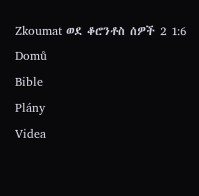Zkoumat ወደ ቆሮንቶስ ሰዎች 2 1:6
Domů
Bible
Plány
Videa